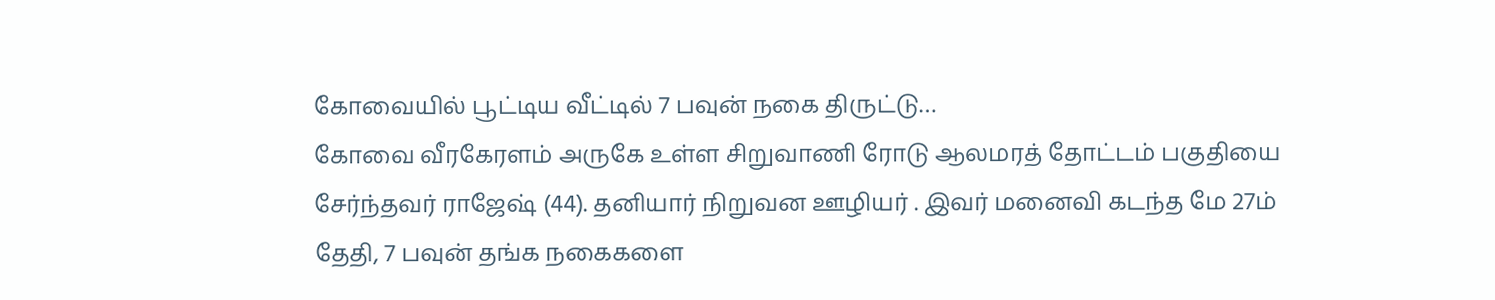கோவையில் பூட்டிய வீட்டில் 7 பவுன் நகை திருட்டு…
கோவை வீரகேரளம் அருகே உள்ள சிறுவாணி ரோடு ஆலமரத் தோட்டம் பகுதியை சேர்ந்தவர் ராஜேஷ் (44). தனியார் நிறுவன ஊழியர் . இவர் மனைவி கடந்த மே 27ம் தேதி, 7 பவுன் தங்க நகைகளை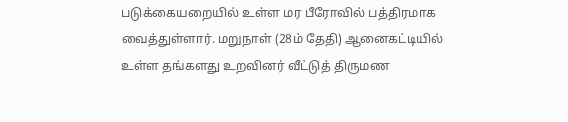படுக்கையறையில் உள்ள மர பீரோவில் பத்திரமாக வைத்துள்ளார். மறுநாள் (28ம் தேதி) ஆனைகட்டியில் உள்ள தங்களது உறவினர் வீட்டுத் திருமண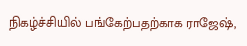நிகழ்ச்சியில் பங்கேற்பதற்காக ராஜேஷ்,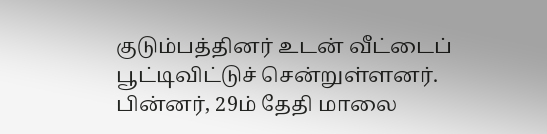குடும்பத்தினர் உடன் வீட்டைப் பூட்டிவிட்டுச் சென்றுள்ளனர். பின்னர், 29ம் தேதி மாலை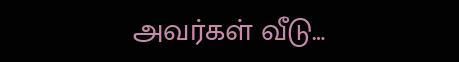அவர்கள் வீடு…